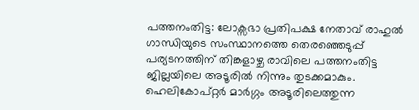പത്തനംതിട്ട: ലോക്സഭാ പ്രതിപക്ഷ നേതാവ് രാഹുൽ ഗാന്ധിയുടെ സംസ്ഥാനത്തെ തെരഞ്ഞെടുപ്പ് പര്യടനത്തിന് തിങ്കളാഴ്ച രാവിലെ പത്തനംതിട്ട ജില്ലയിലെ അടൂരിൽ നിന്നും തുടക്കമാകും. ഹെലികോപ്റ്റർ മാർഗ്ഗം അടൂരിലെത്തുന്ന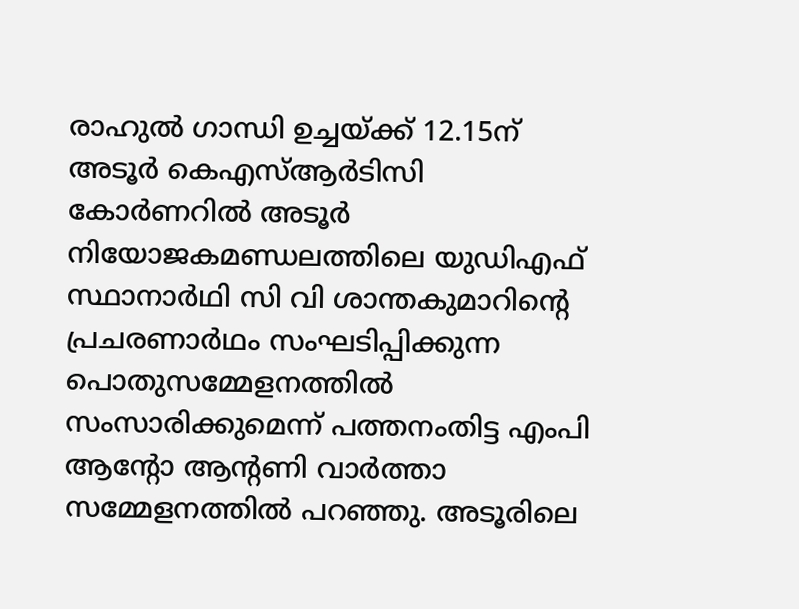രാഹുൽ ഗാന്ധി ഉച്ചയ്ക്ക് 12.15ന് അടൂർ കെഎസ്ആർടിസി കോർണറിൽ അടൂർ നിയോജകമണ്ഡലത്തിലെ യുഡിഎഫ് സ്ഥാനാർഥി സി വി ശാന്തകുമാറിന്റെ പ്രചരണാർഥം സംഘടിപ്പിക്കുന്ന പൊതുസമ്മേളനത്തിൽ സംസാരിക്കുമെന്ന് പത്തനംതിട്ട എംപി ആന്റോ ആന്റണി വാർത്താ സമ്മേളനത്തിൽ പറഞ്ഞു. അടൂരിലെ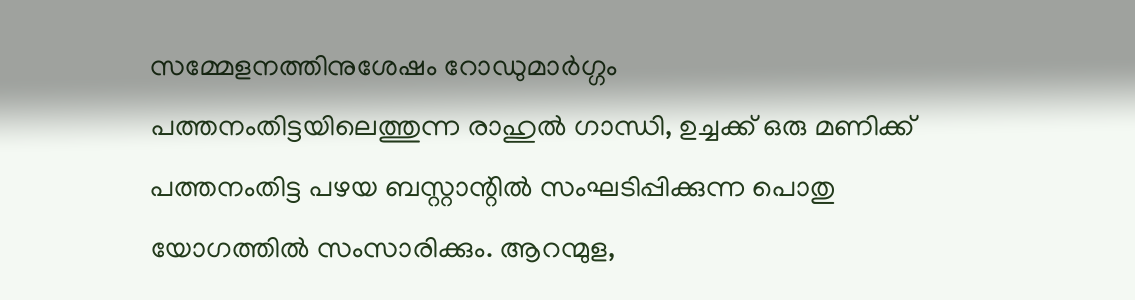സമ്മേളനത്തിനുശേഷം റോഡുമാർഗ്ഗം പത്തനംതിട്ടയിലെത്തുന്ന രാഹുൽ ഗാന്ധി, ഉച്ചക്ക് ഒരു മണിക്ക് പത്തനംതിട്ട പഴയ ബസ്റ്റാന്റിൽ സംഘടിപ്പിക്കുന്ന പൊതു യോഗത്തിൽ സംസാരിക്കും. ആറന്മുള,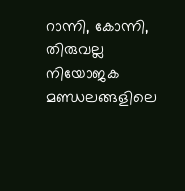റാന്നി, കോന്നി, തിരുവല്ല നിയോജക മണ്ഡലങ്ങളിലെ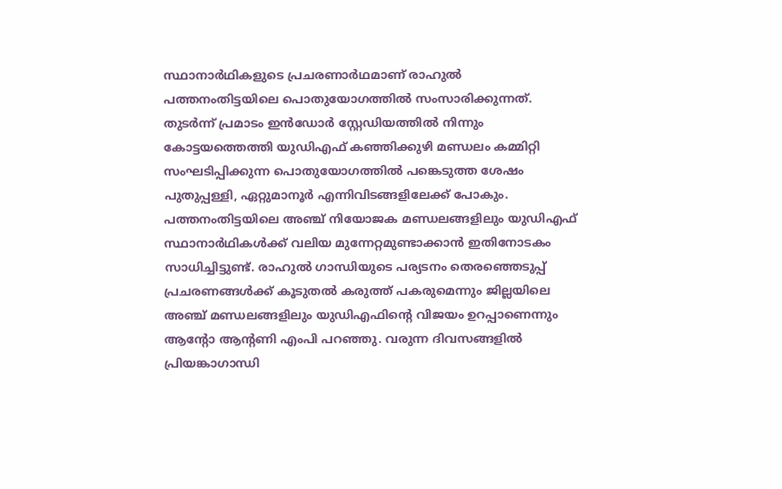സ്ഥാനാർഥികളുടെ പ്രചരണാർഥമാണ് രാഹുൽ പത്തനംതിട്ടയിലെ പൊതുയോഗത്തിൽ സംസാരിക്കുന്നത്. തുടർന്ന് പ്രമാടം ഇൻഡോർ സ്റ്റേഡിയത്തിൽ നിന്നും കോട്ടയത്തെത്തി യുഡിഎഫ് കഞ്ഞിക്കുഴി മണ്ഡലം കമ്മിറ്റി സംഘടിപ്പിക്കുന്ന പൊതുയോഗത്തിൽ പങ്കെടുത്ത ശേഷം പുതുപ്പള്ളി, ഏറ്റുമാനൂർ എന്നിവിടങ്ങളിലേക്ക് പോകും.
പത്തനംതിട്ടയിലെ അഞ്ച് നിയോജക മണ്ഡലങ്ങളിലും യുഡിഎഫ് സ്ഥാനാർഥികൾക്ക് വലിയ മുന്നേറ്റമുണ്ടാക്കാൻ ഇതിനോടകം സാധിച്ചിട്ടുണ്ട്. രാഹുൽ ഗാന്ധിയുടെ പര്യടനം തെരഞ്ഞെടുപ്പ് പ്രചരണങ്ങൾക്ക് കൂടുതൽ കരുത്ത് പകരുമെന്നും ജില്ലയിലെ അഞ്ച് മണ്ഡലങ്ങളിലും യുഡിഎഫിന്റെ വിജയം ഉറപ്പാണെന്നും ആന്റോ ആന്റണി എംപി പറഞ്ഞു. വരുന്ന ദിവസങ്ങളിൽ പ്രിയങ്കാഗാന്ധി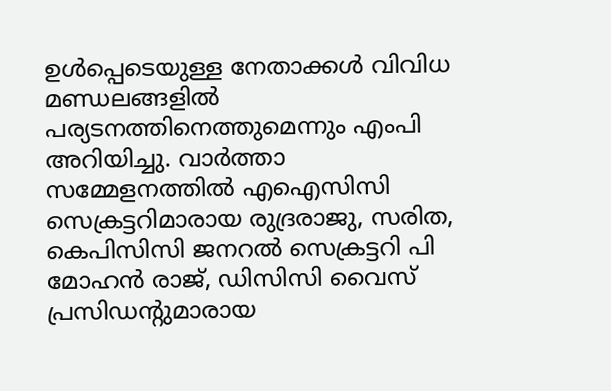ഉൾപ്പെടെയുള്ള നേതാക്കൾ വിവിധ മണ്ഡലങ്ങളിൽ പര്യടനത്തിനെത്തുമെന്നും എംപി അറിയിച്ചു. വാർത്താ സമ്മേളനത്തിൽ എഐസിസി സെക്രട്ടറിമാരായ രുദ്രരാജു, സരിത, കെപിസിസി ജനറൽ സെക്രട്ടറി പി മോഹൻ രാജ്, ഡിസിസി വൈസ് പ്രസിഡന്റുമാരായ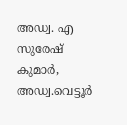അഡ്വ. എ സുരേഷ് കുമാർ, അഡ്വ.വെട്ടൂർ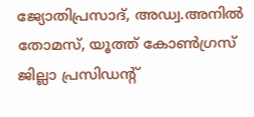ജ്യോതിപ്രസാദ്, അഡ്വ.അനിൽ തോമസ്, യൂത്ത് കോൺഗ്രസ് ജില്ലാ പ്രസിഡന്റ്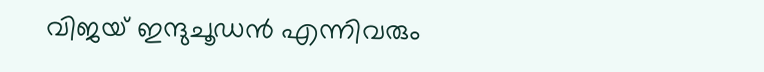വിജയ് ഇന്ദുചൂഡൻ എന്നിവരും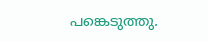പങ്കെടുത്തു.